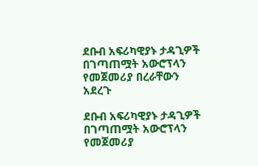ደቡብ አፍሪካዊያኑ ታዳጊዎች በገጣጠሟት አውሮፕላን የመጀመሪያ በረራቸውን አደረጉ

ደቡብ አፍሪካዊያኑ ታዳጊዎች በገጣጠሟት አውሮፕላን የመጀመሪያ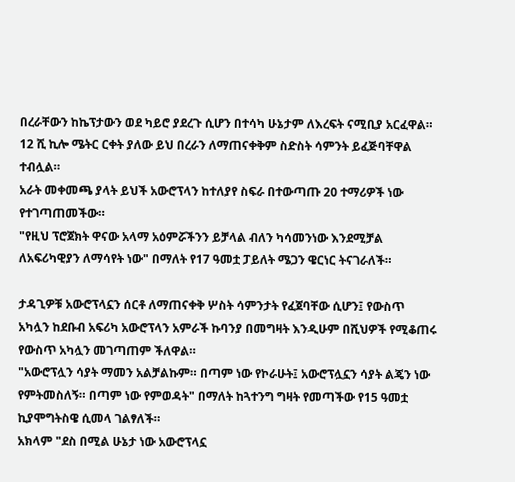በረራቸውን ከኬፕታውን ወደ ካይሮ ያደረጉ ሲሆን በተሳካ ሁኔታም ለእረፍት ናሚቢያ አርፈዋል።
12 ሺ ኪሎ ሜትር ርቀት ያለው ይህ በረራን ለማጠናቀቅም ስድስት ሳምንት ይፈጅባቸዋል ተብሏል።
አራት መቀመጫ ያላት ይህች አውሮፕላን ከተለያየ ስፍራ በተውጣጡ 20 ተማሪዎች ነው የተገጣጠመችው።
"የዚህ ፕሮጀክት ዋናው አላማ አዕምሯችንን ይቻላል ብለን ካሳመንነው እንደሚቻል ለአፍሪካዊያን ለማሳየት ነው" በማለት የ17 ዓመቷ ፓይለት ሜጋን ዌርነር ትናገራለች።

ታዳጊዎቹ አውሮፕላኗን ሰርቶ ለማጠናቀቅ ሦስት ሳምንታት የፈጀባቸው ሲሆን፤ የውስጥ አካሏን ከደቡብ አፍሪካ አውሮፕላን አምራች ኩባንያ በመግዛት እንዲሁም በሺህዎች የሚቆጠሩ የውስጥ አካሏን መገጣጠም ችለዋል።
"አውሮፕሏን ሳያት ማመን አልቻልኩም። በጣም ነው የኮራሁት፤ አውሮፕሏኗን ሳያት ልጄን ነው የምትመስለኝ። በጣም ነው የምወዳት" በማለት ከጓተንግ ግዛት የመጣችው የ15 ዓመቷ ኪያሞግትስዌ ሲመላ ገልፃለች።
አክላም "ደስ በሚል ሁኔታ ነው አውሮፕላኗ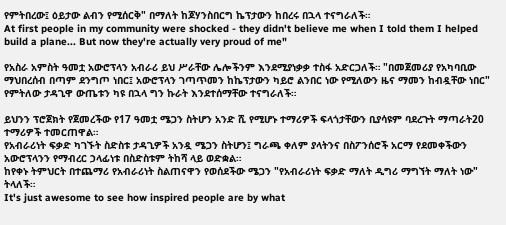የምትበረው፤ ዕይታው ልብን የሚሰርቅ" በማለት ከጆሃንስበርግ ኬፕታውን ከበረሩ በኋላ ተናግራለች።
At first people in my community were shocked - they didn't believe me when I told them I helped build a plane... But now they're actually very proud of me"

የአስራ አምስት ዓመቷ አውሮፕላን አብራሪ ይህ ሥራቸው ሌሎችንም እንደሚያነቃቃ ተስፋ አድርጋለች። "በመጀመሪያ የአካባቢው ማህበረሰብ በጣም ደንግጦ ነበር፤ አውሮፕላን ገጣጥመን ከኬፕታውን ካይሮ ልንበር ነው የሚለውን ዜና ማመን ከብዷቸው ነበር" የምትለው ታዳጊዋ ውጤቱን ካዩ በኋላ ግን ኩራት እንደተሰማቸው ተናግራለች።

ይህንን ፕሮጀክት የጀመረችው የ17 ዓመቷ ሜጋን ስትሆን አንድ ሺ የሚሆኑ ተማሪዎች ፍላጎታቸውን ቢያሳዩም ባደረጉት ማጣራት20 ተማሪዎች ተመርጠዋል።
የአብራሪነት ፍቃድ ካገኙት ስድስቱ ታዳጊዎች አንዷ ሜጋን ስትሆን፤ ግራጫ ቀለም ያላትንና በስፖንሰሮች አርማ የደመቀችውን አውሮፕላንን የማብረር ኃላፊነቱ በስድስቱም ትከሻ ላይ ወድቋል።
ከየቀኑ ትምህርት በተጨማሪ የአብራሪነት ስልጠናዋን የወሰደችው ሜጋን "የአብራሪነት ፍቃድ ማለት ዲግሪ ማግኘት ማለት ነው" ትላለች።
It's just awesome to see how inspired people are by what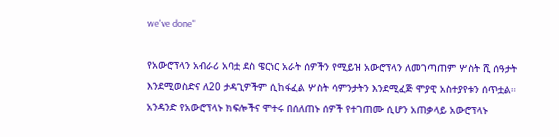we've done"

የአውሮፕላን አብራሪ አባቷ ደስ ዌርነር አራት ሰዎችን የሚይዝ አውሮፕላን ለመገጣጠም ሦስት ሺ ሰዓታት እንደሚወስድና ለ20 ታዳጊዎችም ሲከፋፈል ሦስት ሳምንታትን እንደሚፈጅ ሞያዊ አስተያየቱን ሰጥቷል።
አንዳንድ የአውሮፕላኑ ክፍሎችና ሞተሩ በሰለጠኑ ሰዎች የተገጠሙ ሲሆን አጠቃላይ አውሮፕላኑ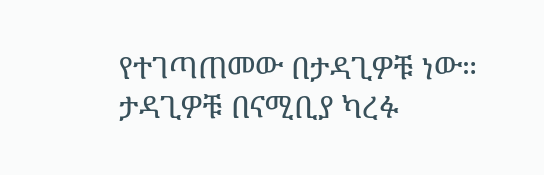የተገጣጠመው በታዳጊዎቹ ነው።
ታዳጊዎቹ በናሚቢያ ካረፉ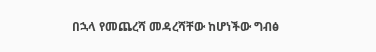በኋላ የመጨረሻ መዳረሻቸው ከሆነችው ግብፅ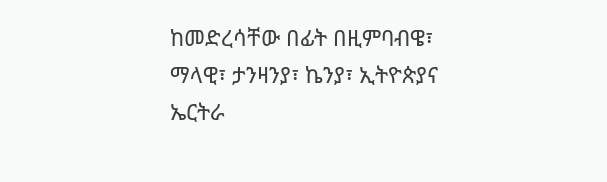ከመድረሳቸው በፊት በዚምባብዌ፣ ማላዊ፣ ታንዛንያ፣ ኬንያ፣ ኢትዮጵያና ኤርትራ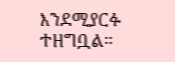እንደሚያርፉ ተዘግቧል።